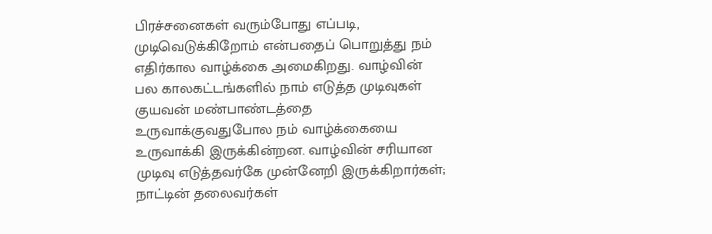பிரச்சனைகள் வரும்போது எப்படி, முடிவெடுக்கிறோம் என்பதைப் பொறுத்து நம் எதிர்கால வாழ்க்கை அமைகிறது. வாழ்வின் பல காலகட்டங்களில் நாம் எடுத்த முடிவுகள் குயவன் மண்பாண்டத்தை உருவாக்குவதுபோல நம் வாழ்க்கையை உருவாக்கி இருக்கின்றன. வாழ்வின் சரியான முடிவு எடுத்தவர்கே முன்னேறி இருக்கிறார்கள்; நாட்டின் தலைவர்கள்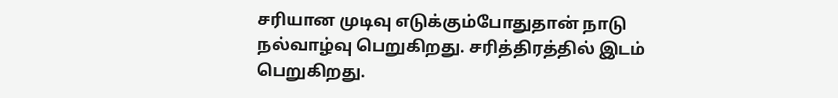சரியான முடிவு எடுக்கும்போதுதான் நாடு நல்வாழ்வு பெறுகிறது. சரித்திரத்தில் இடம் பெறுகிறது.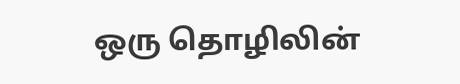ஒரு தொழிலின்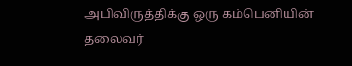அபிவிருத்திக்கு ஒரு கம்பெனியின் தலைவர்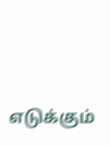எடுக்கும்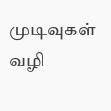முடிவுகள் வழி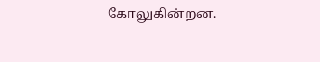கோலுகின்றன.